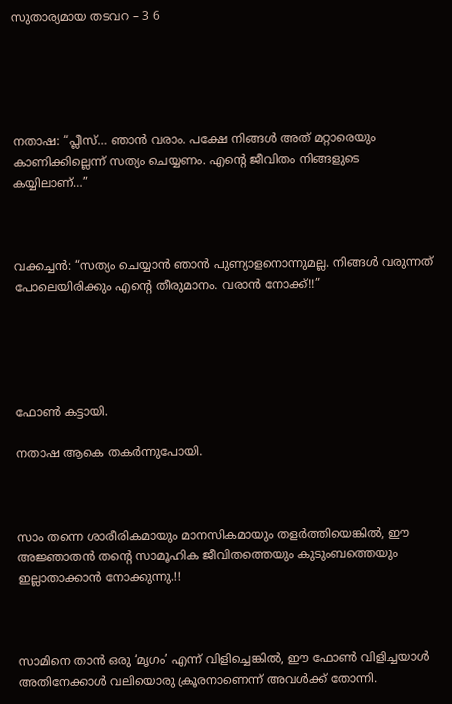സുതാര്യമായ തടവറ – 3 6





നതാഷ: “പ്ലീസ്… ഞാൻ വരാം. പക്ഷേ നിങ്ങൾ അത് മറ്റാരെയും കാണിക്കില്ലെന്ന് സത്യം ചെയ്യണം. എന്റെ ജീവിതം നിങ്ങളുടെ കയ്യിലാണ്…”



വക്കച്ചൻ: “സത്യം ചെയ്യാൻ ഞാൻ പുണ്യാളനൊന്നുമല്ല. നിങ്ങൾ വരുന്നത് പോലെയിരിക്കും എന്റെ തീരുമാനം. വരാൻ നോക്ക്!!”





ഫോൺ കട്ടായി.

നതാഷ ആകെ തകർന്നുപോയി.



സാം തന്നെ ശാരീരികമായും മാനസികമായും തളർത്തിയെങ്കിൽ, ഈ അജ്ഞാതൻ തന്റെ സാമൂഹിക ജീവിതത്തെയും കുടുംബത്തെയും ഇല്ലാതാക്കാൻ നോക്കുന്നു.!!



സാമിനെ താൻ ഒരു ‘മൃഗം’ എന്ന് വിളിച്ചെങ്കിൽ, ഈ ഫോൺ വിളിച്ചയാൾ അതിനേക്കാൾ വലിയൊരു ക്രൂരനാണെന്ന് അവൾക്ക് തോന്നി.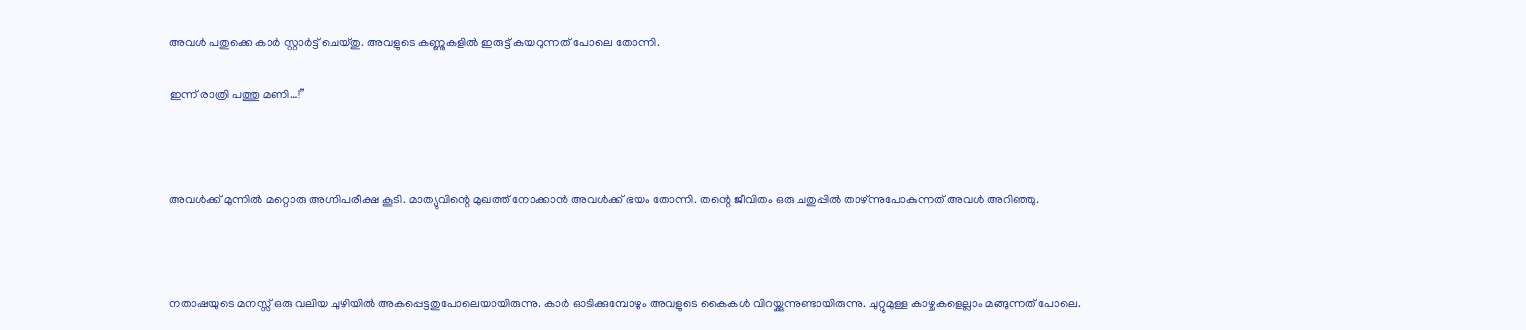അവൾ പതുക്കെ കാർ സ്റ്റാർട്ട് ചെയ്തു. അവളുടെ കണ്ണുകളിൽ ഇരുട്ട് കയറുന്നത് പോലെ തോന്നി.

ഇന്ന് രാത്രി പത്തു മണി…!”



അവൾക്ക് മുന്നിൽ മറ്റൊരു അഗ്നിപരീക്ഷ കൂടി. മാത്യുവിന്റെ മുഖത്ത് നോക്കാൻ അവൾക്ക് ഭയം തോന്നി. തന്റെ ജീവിതം ഒരു ചതുപ്പിൽ താഴ്ന്നുപോകുന്നത് അവൾ അറിഞ്ഞു.



നതാഷയുടെ മനസ്സ് ഒരു വലിയ ചുഴിയിൽ അകപ്പെട്ടതുപോലെയായിരുന്നു. കാർ ഓടിക്കുമ്പോഴും അവളുടെ കൈകൾ വിറയ്ക്കുന്നുണ്ടായിരുന്നു. ചുറ്റുമുള്ള കാഴ്ചകളെല്ലാം മങ്ങുന്നത് പോലെ.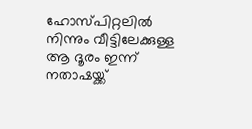ഹോസ്പിറ്റലിൽ നിന്നും വീട്ടിലേക്കുള്ള ആ ദൂരം ഇന്ന് നതാഷയ്ക്ക്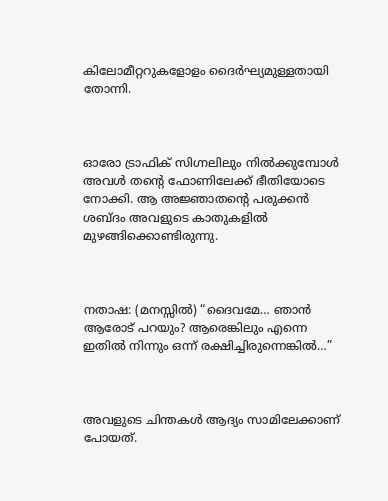കിലോമീറ്ററുകളോളം ദൈർഘ്യമുള്ളതായി തോന്നി.



ഓരോ ട്രാഫിക് സിഗ്നലിലും നിൽക്കുമ്പോൾ അവൾ തന്റെ ഫോണിലേക്ക് ഭീതിയോടെ നോക്കി. ആ അജ്ഞാതന്റെ പരുക്കൻ ശബ്ദം അവളുടെ കാതുകളിൽ മുഴങ്ങിക്കൊണ്ടിരുന്നു.



നതാഷ: (മനസ്സിൽ) “ദൈവമേ… ഞാൻ ആരോട് പറയും? ആരെങ്കിലും എന്നെ ഇതിൽ നിന്നും ഒന്ന് രക്ഷിച്ചിരുന്നെങ്കിൽ…”



അവളുടെ ചിന്തകൾ ആദ്യം സാമിലേക്കാണ് പോയത്.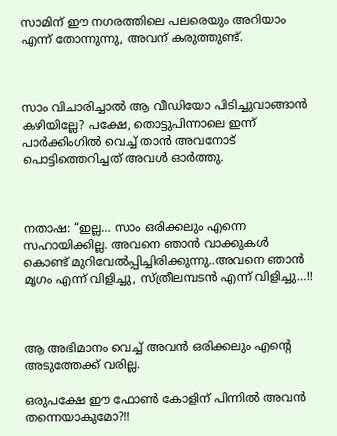സാമിന് ഈ നഗരത്തിലെ പലരെയും അറിയാം എന്ന് തോന്നുന്നു, അവന് കരുത്തുണ്ട്.



സാം വിചാരിച്ചാൽ ആ വീഡിയോ പിടിച്ചുവാങ്ങാൻ കഴിയില്ലേ? പക്ഷേ, തൊട്ടുപിന്നാലെ ഇന്ന് പാർക്കിംഗിൽ വെച്ച് താൻ അവനോട് പൊട്ടിത്തെറിച്ചത് അവൾ ഓർത്തു.



നതാഷ: “ഇല്ല… സാം ഒരിക്കലും എന്നെ സഹായിക്കില്ല. അവനെ ഞാൻ വാക്കുകൾ കൊണ്ട് മുറിവേൽപ്പിച്ചിരിക്കുന്നു..അവനെ ഞാൻ മൃഗം എന്ന് വിളിച്ചു, സ്ത്രീലമ്പടൻ എന്ന് വിളിച്ചു…!!



ആ അഭിമാനം വെച്ച് അവൻ ഒരിക്കലും എന്റെ അടുത്തേക്ക് വരില്ല.

ഒരുപക്ഷേ ഈ ഫോൺ കോളിന് പിന്നിൽ അവൻ തന്നെയാകുമോ?!!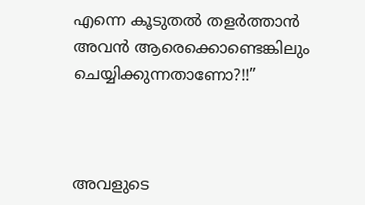എന്നെ കൂടുതൽ തളർത്താൻ അവൻ ആരെക്കൊണ്ടെങ്കിലും ചെയ്യിക്കുന്നതാണോ?!!”



അവളുടെ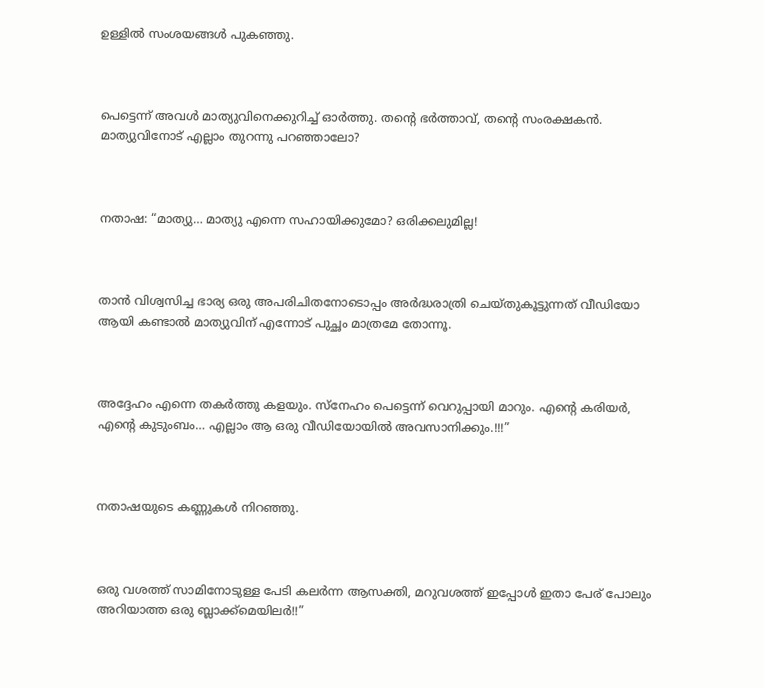ഉള്ളിൽ സംശയങ്ങൾ പുകഞ്ഞു.



പെട്ടെന്ന് അവൾ മാത്യുവിനെക്കുറിച്ച് ഓർത്തു. തന്റെ ഭർത്താവ്, തന്റെ സംരക്ഷകൻ. മാത്യുവിനോട് എല്ലാം തുറന്നു പറഞ്ഞാലോ?



നതാഷ: “മാത്യു… മാത്യു എന്നെ സഹായിക്കുമോ? ഒരിക്കലുമില്ല!



താൻ വിശ്വസിച്ച ഭാര്യ ഒരു അപരിചിതനോടൊപ്പം അർദ്ധരാത്രി ചെയ്തുകൂട്ടുന്നത് വീഡിയോ ആയി കണ്ടാൽ മാത്യുവിന് എന്നോട് പുച്ഛം മാത്രമേ തോന്നൂ.



അദ്ദേഹം എന്നെ തകർത്തു കളയും. സ്നേഹം പെട്ടെന്ന് വെറുപ്പായി മാറും. എന്റെ കരിയർ, എന്റെ കുടുംബം… എല്ലാം ആ ഒരു വീഡിയോയിൽ അവസാനിക്കും.!!!”



നതാഷയുടെ കണ്ണുകൾ നിറഞ്ഞു.



ഒരു വശത്ത് സാമിനോടുള്ള പേടി കലർന്ന ആസക്തി, മറുവശത്ത് ഇപ്പോൾ ഇതാ പേര് പോലും അറിയാത്ത ഒരു ബ്ലാക്ക്മെയിലർ!!”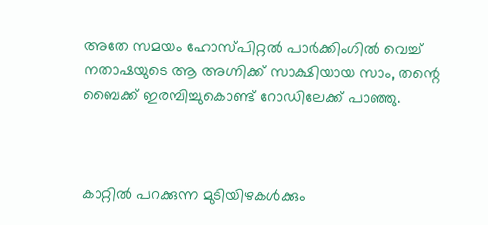അതേ സമയം ഹോസ്പിറ്റൽ പാർക്കിംഗിൽ വെച്ച് നതാഷയുടെ ആ അഗ്നിക്ക് സാക്ഷിയായ സാം, തന്റെ ബൈക്ക് ഇരമ്പിച്ചുകൊണ്ട് റോഡിലേക്ക് പാഞ്ഞു.



കാറ്റിൽ പറക്കുന്ന മുടിയിഴകൾക്കും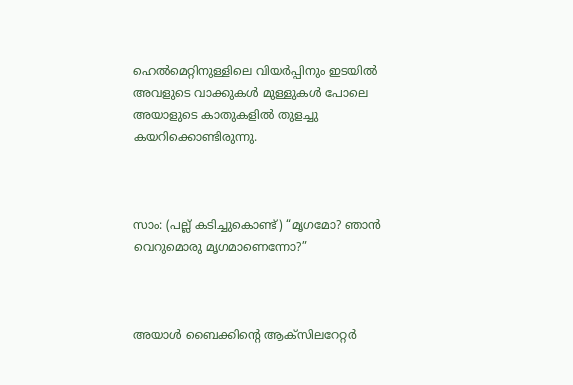ഹെൽമെറ്റിനുള്ളിലെ വിയർപ്പിനും ഇടയിൽ അവളുടെ വാക്കുകൾ മുള്ളുകൾ പോലെ അയാളുടെ കാതുകളിൽ തുളച്ചു കയറിക്കൊണ്ടിരുന്നു.



സാം: (പല്ല് കടിച്ചുകൊണ്ട്) “മൃഗമോ? ഞാൻ വെറുമൊരു മൃഗമാണെന്നോ?”



അയാൾ ബൈക്കിന്റെ ആക്‌സിലറേറ്റർ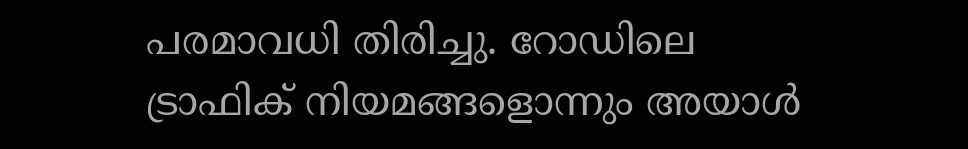പരമാവധി തിരിച്ചു. റോഡിലെ ട്രാഫിക് നിയമങ്ങളൊന്നും അയാൾ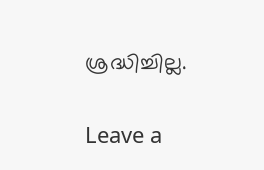ശ്രദ്ധിച്ചില്ല.

Leave a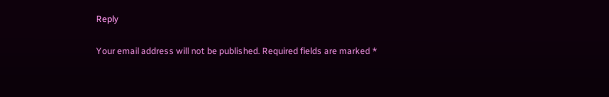Reply

Your email address will not be published. Required fields are marked *